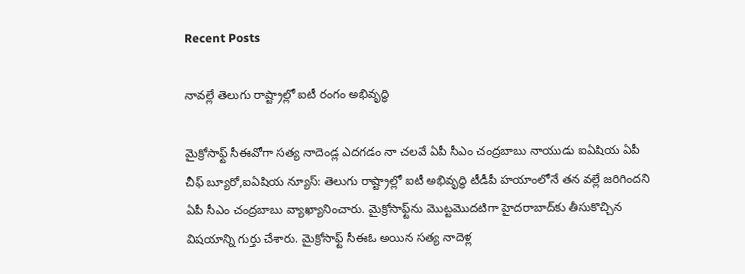Recent Posts

నావల్లే తెలుగు రాష్ట్రాల్లో ఐటీ రంగం అభివృద్ధి

మైక్రోసాఫ్ట్ సీఈవోగా సత్య నాదెండ్ల ఎదగడం నా చలవే ఏపీ సీఎం చంద్రబాబు నాయుడు ఐఏషియ ఏపీ చీఫ్ బ్యూరో,ఐఏషియ న్యూస్: తెలుగు రాష్ట్రాల్లో ఐటీ అభివృద్ధి టీడీపీ హయాంలోనే తన వల్లే జరిగిందని ఏపీ సీఎం చంద్రబాబు వ్యాఖ్యానించారు. మైక్రోసాఫ్ట్‌ను మొట్టమొదటిగా హైదరాబాద్‌కు తీసుకొచ్చిన విషయాన్ని గుర్తు చేశారు. మైక్రోసాఫ్ట్ సీఈఓ అయిన సత్య నాదెళ్ల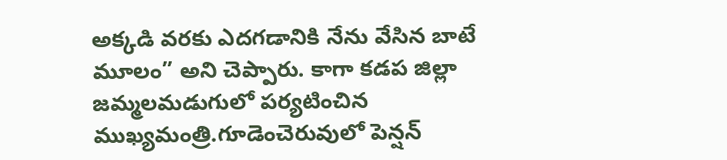అక్కడి వరకు ఎదగడానికి నేను వేసిన బాటే మూలం” అని చెప్పారు. కాగా కడప జిల్లా జమ్మలమడుగులో పర్యటించిన ముఖ్యమంత్రి.గూడెంచెరువులో పెన్షన్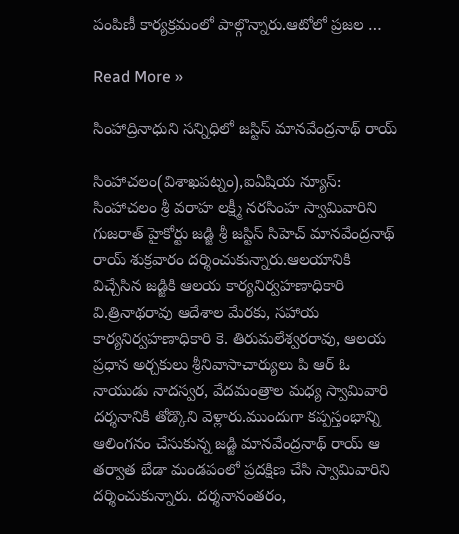పంపిణీ కార్యక్రమంలో పాల్గొన్నారు.ఆటోలో ప్రజల …

Read More »

సింహాద్రినాధుని సన్నిధిలో జస్టిస్ మానవేంద్రనాథ్ రాయ్

సింహాచలం(విశాఖపట్నం),ఐఏషియ న్యూస్: సింహాచలం శ్రీ వరాహ లక్ష్మీ నరసింహ స్వామివారిని గుజరాత్ హైకోర్టు జడ్జి శ్రీ జస్టిస్ సిహెచ్ మానవేంద్రనాథ్ రాయ్ శుక్రవారం దర్శించుకున్నారు.ఆలయానికి విచ్చేసిన జడ్జికి ఆలయ కార్యనిర్వహణాధికారి వి.త్రినాథరావు ఆదేశాల మేరకు, సహాయ కార్యనిర్వహణాధికారి కె. తిరుమలేశ్వరరావు, ఆలయ ప్రధాన అర్చకులు శ్రీనివాసాచార్యులు పి ఆర్ ఓ నాయుడు నాదస్వర, వేదమంత్రాల మధ్య స్వామివారి దర్శనానికి తోడ్కొని వెళ్లారు.ముందుగా కప్పస్తంభాన్ని ఆలింగనం చేసుకున్న జడ్జి మానవేంద్రనాథ్ రాయ్ ఆ తర్వాత బేడా మండపంలో ప్రదక్షిణ చేసి స్వామివారిని దర్శించుకున్నారు. దర్శనానంతరం,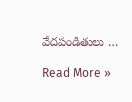వేదపండితులు …

Read More »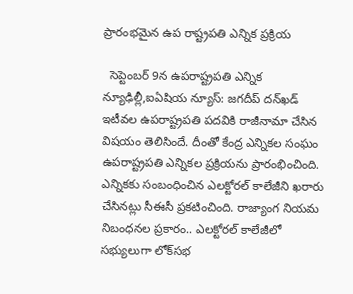ప్రారంభ‌మైన ఉప రాష్ట్ర‌ప‌తి ఎన్నిక ప్ర‌క్రియ

  సెప్టెంబర్ 9న ఉపరాష్ట్రపతి ఎన్నిక న్యూఢిల్లీ,ఐఏషియ న్యూస్: జగదీప్ దన్‌ఖడ్ ఇటీవ‌ల ఉపరాష్ట్ర‌ప‌తి ప‌ద‌వికి రాజీనామా చేసిన విష‌యం తెలిసిందే. దీంతో కేంద్ర ఎన్నిక‌ల సంఘం ఉపరాష్ట్ర‌ప‌తి ఎన్నిక‌ల ప్ర‌క్రియ‌ను ప్రారంభించింది. ఎన్నికకు సంబంధించిన ఎలక్టోరల్ కాలేజీని ఖరారు చేసినట్లు సీఈసీ ప్ర‌క‌టించింది. రాజ్యాంగ నియమ నిబంధనల ప్రకారం.. ఎలక్టోరల్ కాలేజీలో సభ్యులుగా లోక్‌సభ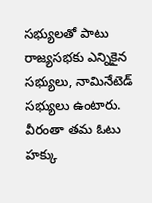సభ్యులతో పాటు రాజ్యసభకు ఎన్నికైన సభ్యులు, నామినేటెడ్ సభ్యులు ఉంటారు. వీరంతా త‌మ ఓటు హ‌క్కు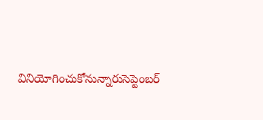వినియోగించుకోనున్నారుసెప్టెంబర్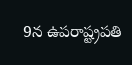9న ఉపరాష్ట్రపతి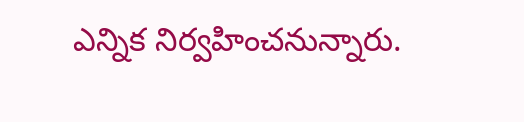ఎన్నిక నిర్వహించనున్నారు.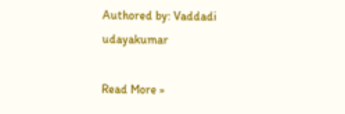Authored by: Vaddadi udayakumar

Read More »